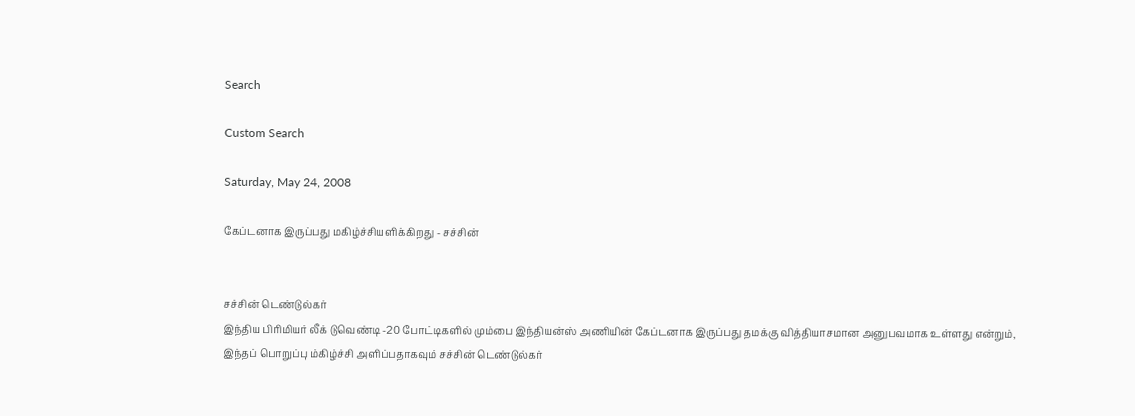Search

Custom Search

Saturday, May 24, 2008

கேப்டனாக இருப்பது மகிழ்ச்சியளிக்கிறது - சச்சின்


சச்சின் டெண்டுல்கர்
இந்திய பிரிமியர் லீக் டுவெண்டி -20 போட்டிகளில் மும்பை இந்தியன்ஸ் அணியின் கேப்டனாக இருப்பது தமக்கு வித்தியாசமான அனுபவமாக உள்ளது என்றும், இந்தப் பொறுப்பு ம்கிழ்ச்சி அளிப்பதாகவும் சச்சின் டெண்டுல்கர்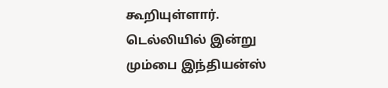கூறியுள்ளார்.
டெல்லியில் இன்று மும்பை இந்தியன்ஸ்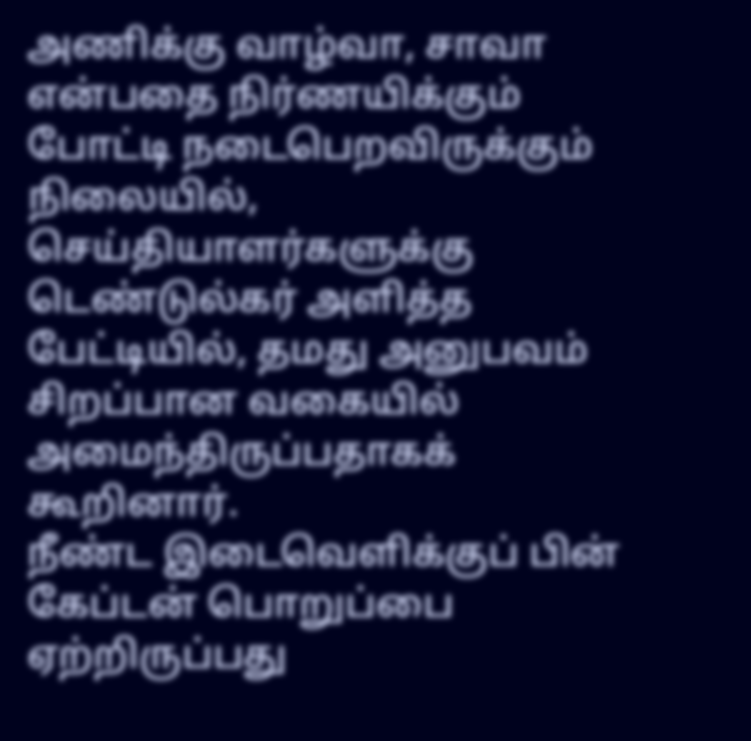அணிக்கு வாழ்வா, சாவா என்பதை நிர்ணயிக்கும் போட்டி நடைபெறவிருக்கும் நிலையில், செய்தியாளர்களுக்கு டெண்டுல்கர் அளித்த பேட்டியில், தமது அனுபவம் சிறப்பான வகையில் அமைந்திருப்பதாகக் கூறினார்.
நீண்ட இடைவெளிக்குப் பின் கேப்டன் பொறுப்பை ஏற்றிருப்பது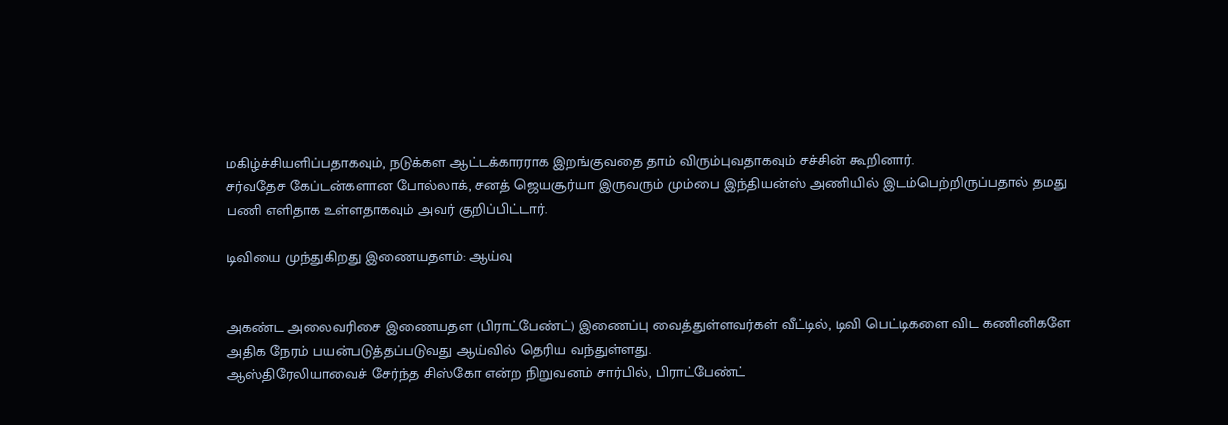மகிழ்ச்சியளிப்பதாகவும், நடுக்கள ஆட்டக்காரராக இறங்குவதை தாம் விரும்புவதாகவும் சச்சின் கூறினார்.
சர்வதேச கேப்டன்களான போல்லாக், சனத் ஜெயசூர்யா இருவரும் மும்பை இந்தியன்ஸ் அணியில் இடம்பெற்றிருப்பதால் தமது பணி எளிதாக உள்ளதாகவும் அவர் குறிப்பிட்டார்.

டிவியை முந்துகிறது இணையதளம்: ஆய்வு


அகண்ட அலைவரிசை இணையதள (பிராட்பேண்ட்) இணைப்பு வைத்துள்ளவர்கள் வீட்டில், டிவி பெட்டிகளை விட கணினிகளே அதிக நேரம் பயன்படுத்தப்படுவது ஆய்வில் தெரிய வந்துள்ளது.
ஆஸ்திரேலியாவைச் சேர்ந்த சிஸ்கோ என்ற நிறுவனம் சார்பில், பிராட்பேண்ட்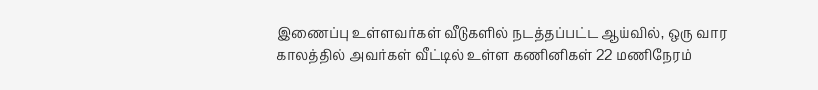இணைப்பு உள்ளவர்கள் வீடுகளில் நடத்தப்பட்ட ஆய்வில், ஒரு வார காலத்தில் அவர்கள் வீட்டில் உள்ள கணினிகள் 22 மணிநேரம்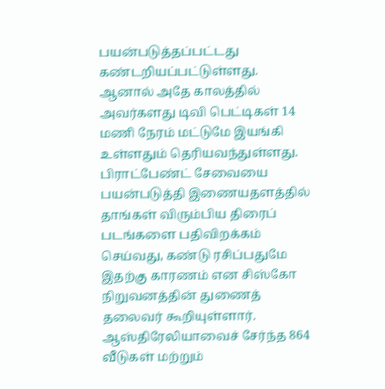பயன்படுத்தப்பட்டது கண்டறியப்பட்டுள்ளது.
ஆனால் அதே காலத்தில் அவர்களது டிவி பெட்டிகள் 14 மணி நேரம் மட்டுமே இயங்கி உள்ளதும் தெரியவந்துள்ளது.
பிராட்பேண்ட் சேவையை பயன்படுத்தி இணையதளத்தில் தாங்கள் விரும்பிய திரைப் படங்களை பதிவிறக்கம் செய்வது, கண்டு ரசிப்பதுமே இதற்கு காரணம் என சிஸ்கோ நிறுவனத்தின் துணைத் தலைவர் கூறியுள்ளார்.
ஆஸ்திரேலியாவைச் சேர்ந்த 864 வீடுகள் மற்றும்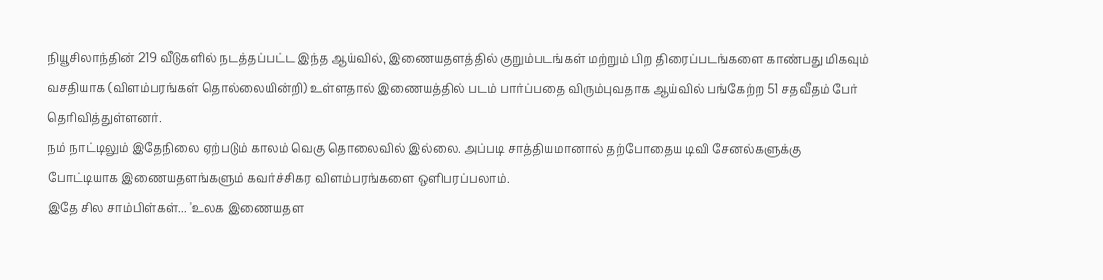நியூசிலாந்தின் 219 வீடுகளில் நடத்தப்பட்ட இந்த ஆய்வில், இணையதளத்தில் குறும்படங்கள் மற்றும் பிற திரைப்படங்களை காண்பது மிகவும் வசதியாக (விளம்பரங்கள் தொல்லையின்றி) உள்ளதால் இணையத்தில் படம் பார்ப்பதை விரும்புவதாக ஆய்வில் பங்கேற்ற 51 சதவீதம் பேர் தெரிவித்துள்ளனர்.
நம் நாட்டிலும் இதேநிலை ஏற்படும் காலம் வெகு தொலைவில் இல்லை. அப்படி சாத்தியமானால் தற்போதைய டிவி சேனல்களுக்கு போட்டியாக இணையதளங்களும் கவர்ச்சிகர விளம்பரங்களை ஒளிபரப்பலாம்.
இதே சில சாம்பிள்கள்... 'உலக இணையதள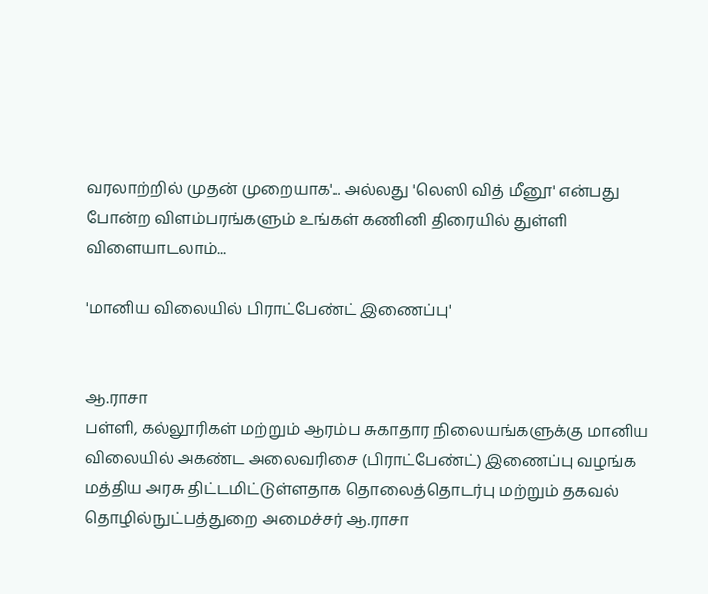வரலாற்றில் முதன் முறையாக'... அல்லது 'லெஸி வித் மீனூ' என்பது போன்ற விளம்பரங்களும் உங்கள் கணினி திரையில் துள்ளி விளையாடலாம்...

'மானிய விலையில் பிராட்பேண்ட் இணைப்பு'


ஆ.ராசா
பள்ளி, கல்லூரிகள் மற்றும் ஆரம்ப சுகாதார நிலையங்களுக்கு மானிய விலையில் அகண்ட அலைவரிசை (பிராட்பேண்ட்) இணைப்பு வழங்க மத்திய அரசு திட்டமிட்டுள்ளதாக தொலைத்தொடர்பு மற்றும் தகவல் தொழில்நுட்பத்துறை அமைச்சர் ஆ.ராசா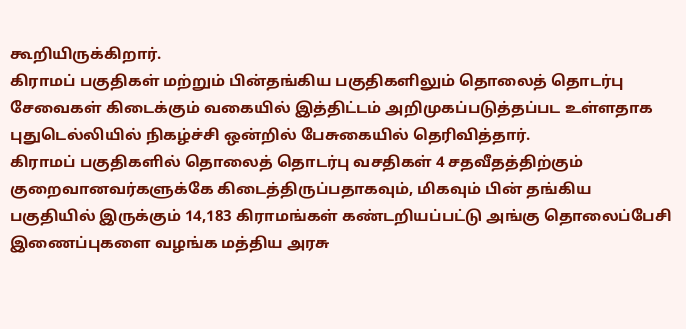கூறியிருக்கிறார்.
கிராமப் பகுதிகள் மற்றும் பின்தங்கிய பகுதிகளிலும் தொலைத் தொடர்பு சேவைகள் கிடைக்கும் வகையில் இத்திட்டம் அறிமுகப்படுத்தப்பட உள்ளதாக புதுடெல்லியில் நிகழ்ச்சி ஒன்றில் பேசுகையில் தெரிவித்தார்.
கிராமப் பகுதிகளில் தொலைத் தொடர்பு வசதிகள் 4 சதவீதத்திற்கும் குறைவானவர்களுக்கே கிடைத்திருப்பதாகவும், மிகவும் பின் தங்கிய பகுதியில் இருக்கும் 14,183 கிராமங்கள் கண்டறியப்பட்டு அங்கு தொலைப்பேசி இணைப்புகளை வழங்க மத்திய அரசு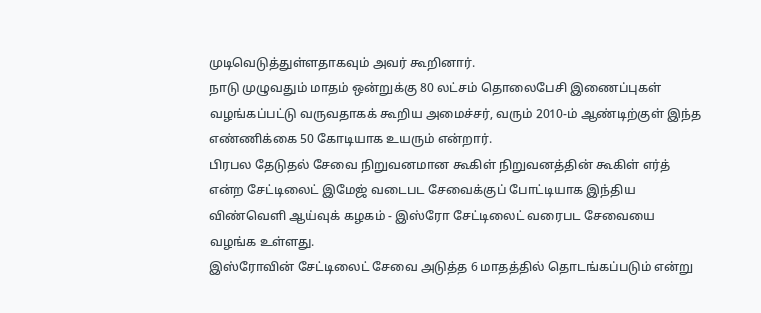முடிவெடுத்துள்ளதாகவும் அவர் கூறினார்.
நாடு முழுவதும் மாதம் ஒன்றுக்கு 80 லட்சம் தொலைபேசி இணைப்புகள் வழங்கப்பட்டு வருவதாகக் கூறிய அமைச்சர், வரும் 2010-ம் ஆண்டிற்குள் இந்த எண்ணிக்கை 50 கோடியாக உயரும் என்றார்.
பிரபல தேடுதல் சேவை நிறுவனமான கூகிள் நிறுவனத்தின் கூகிள் எர்த் என்ற சேட்டிலைட் இமேஜ் வடைபட சேவைக்குப் போட்டியாக இந்திய விண்வெளி ஆய்வுக் கழகம் - இஸ்ரோ சேட்டிலைட் வரைபட சேவையை வழங்க உள்ளது.
இஸ்ரோவின் சேட்டிலைட் சேவை அடுத்த 6 மாதத்தில் தொடங்கப்படும் என்று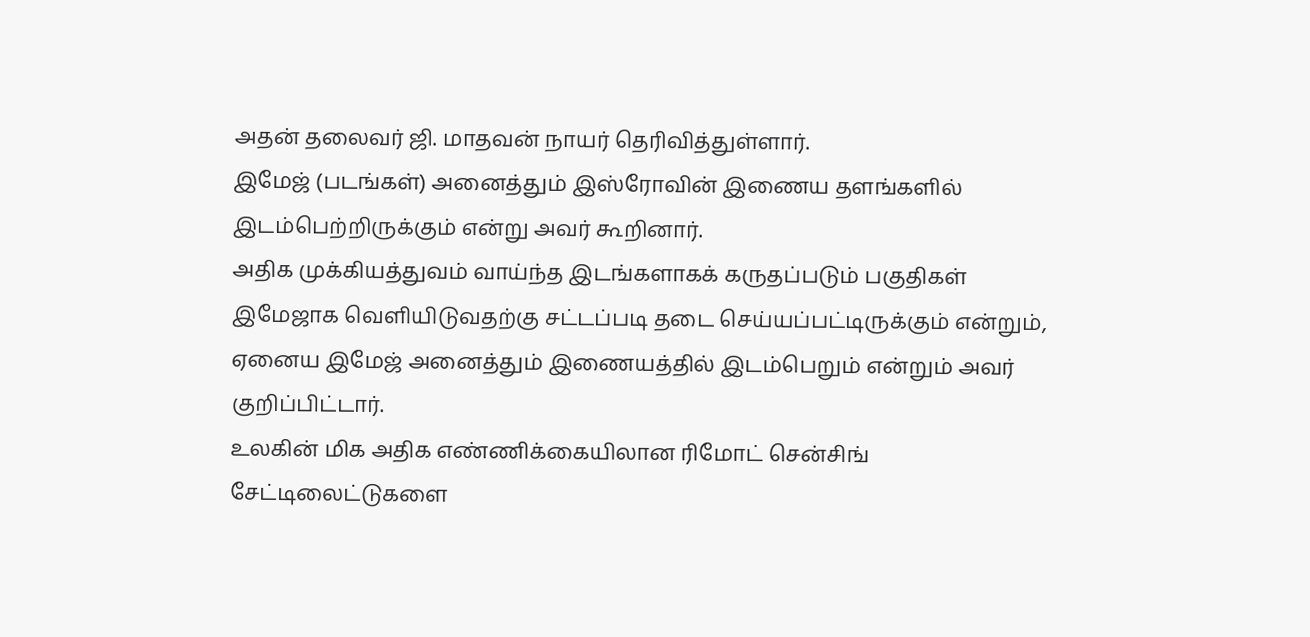அதன் தலைவர் ஜி. மாதவன் நாயர் தெரிவித்துள்ளார்.
இமேஜ் (படங்கள்) அனைத்தும் இஸ்ரோவின் இணைய தளங்களில் இடம்பெற்றிருக்கும் என்று அவர் கூறினார்.
அதிக முக்கியத்துவம் வாய்ந்த இடங்களாகக் கருதப்படும் பகுதிகள் இமேஜாக வெளியிடுவதற்கு சட்டப்படி தடை செய்யப்பட்டிருக்கும் என்றும், ஏனைய இமேஜ் அனைத்தும் இணையத்தில் இடம்பெறும் என்றும் அவர் குறிப்பிட்டார்.
உலகின் மிக அதிக எண்ணிக்கையிலான ரிமோட் சென்சிங் சேட்டிலைட்டுகளை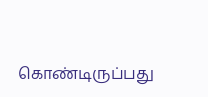கொண்டிருப்பது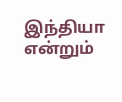இந்தியா என்றும்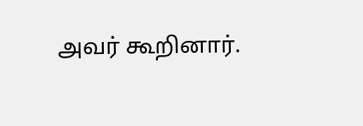அவர் கூறினார்.